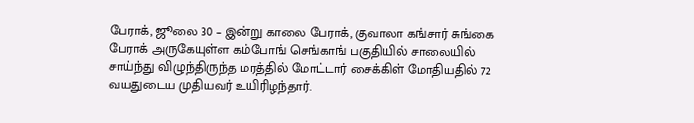பேராக், ஜூலை 30 – இன்று காலை பேராக், குவாலா கங்சார் சுங்கை பேராக் அருகேயுள்ள கம்போங் செங்காங் பகுதியில் சாலையில் சாய்ந்து விழுந்திருந்த மரத்தில் மோட்டார் சைக்கிள் மோதியதில் 72 வயதுடைய முதியவர் உயிரிழந்தார்.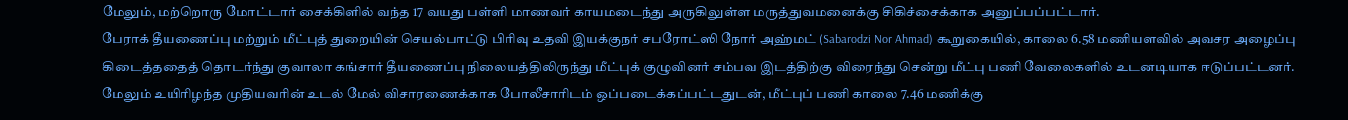மேலும், மற்றொரு மோட்டார் சைக்கிளில் வந்த 17 வயது பள்ளி மாணவர் காயமடைந்து அருகிலுள்ள மருத்துவமனைக்கு சிகிச்சைக்காக அனுப்பப்பட்டார்.
பேராக் தீயணைப்பு மற்றும் மீட்புத் துறையின் செயல்பாட்டு பிரிவு உதவி இயக்குநர் சபரோட்ஸி நோர் அஹ்மட் (Sabarodzi Nor Ahmad) கூறுகையில், காலை 6.58 மணியளவில் அவசர அழைப்பு கிடைத்ததைத் தொடர்ந்து குவாலா கங்சார் தீயணைப்பு நிலையத்திலிருந்து மீட்புக் குழுவினர் சம்பவ இடத்திற்கு விரைந்து சென்று மீட்பு பணி வேலைகளில் உடனடியாக ஈடுப்பட்டனர்.
மேலும் உயிரிழந்த முதியவரின் உடல் மேல் விசாரணைக்காக போலீசாரிடம் ஒப்படைக்கப்பட்டதுடன், மீட்புப் பணி காலை 7.46 மணிக்கு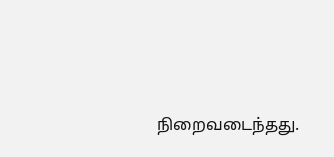நிறைவடைந்தது.